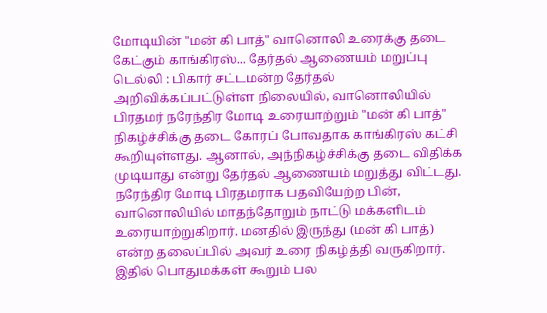மோடியின் "மன் கி பாத்" வானொலி உரைக்கு தடை கேட்கும் காங்கிரஸ்... தேர்தல் ஆணையம் மறுப்பு
டெல்லி : பிகார் சட்டமன்ற தேர்தல் அறிவிக்கப்பட்டுள்ள நிலையில், வானொலியில் பிரதமர் நரேந்திர மோடி உரையாற்றும் "மன் கி பாத்" நிகழ்ச்சிக்கு தடை கோரப் போவதாக காங்கிரஸ் கட்சி கூறியுள்ளது. ஆனால், அந்நிகழ்ச்சிக்கு தடை விதிக்க முடியாது என்று தேர்தல் ஆணையம் மறுத்து விட்டது.
நரேந்திர மோடி பிரதமராக பதவியேற்ற பின், வானொலியில் மாதந்தோறும் நாட்டு மக்களிடம் உரையாற்றுகிறார். மனதில் இருந்து (மன் கி பாத்) என்ற தலைப்பில் அவர் உரை நிகழ்த்தி வருகிறார். இதில் பொதுமக்கள் கூறும் பல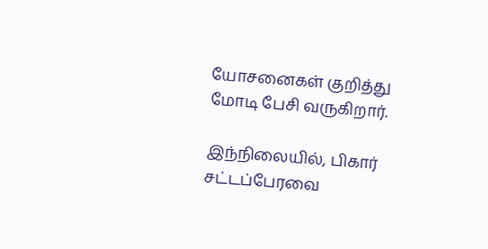யோசனைகள் குறித்து மோடி பேசி வருகிறார்.

இந்நிலையில், பிகார் சட்டப்பேரவை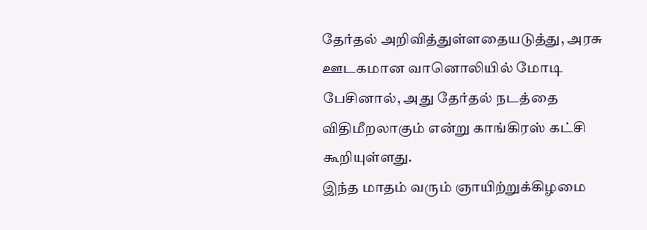தேர்தல் அறிவித்துள்ளதையடுத்து, அரசு ஊடகமான வானொலியில் மோடி பேசினால், அது தேர்தல் நடத்தை விதிமீறலாகும் என்று காங்கிரஸ் கட்சி கூறியுள்ளது.
இந்த மாதம் வரும் ஞாயிற்றுக்கிழமை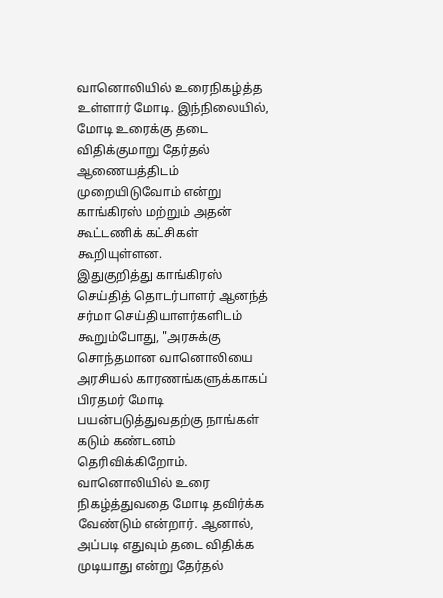வானொலியில் உரைநிகழ்த்த உள்ளார் மோடி. இந்நிலையில், மோடி உரைக்கு தடை விதிக்குமாறு தேர்தல் ஆணையத்திடம் முறையிடுவோம் என்று காங்கிரஸ் மற்றும் அதன் கூட்டணிக் கட்சிகள் கூறியுள்ளன.
இதுகுறித்து காங்கிரஸ் செய்தித் தொடர்பாளர் ஆனந்த் சர்மா செய்தியாளர்களிடம் கூறும்போது, "அரசுக்கு சொந்தமான வானொலியை அரசியல் காரணங்களுக்காகப் பிரதமர் மோடி பயன்படுத்துவதற்கு நாங்கள் கடும் கண்டனம் தெரிவிக்கிறோம். வானொலியில் உரை நிகழ்த்துவதை மோடி தவிர்க்க வேண்டும் என்றார். ஆனால், அப்படி எதுவும் தடை விதிக்க முடியாது என்று தேர்தல்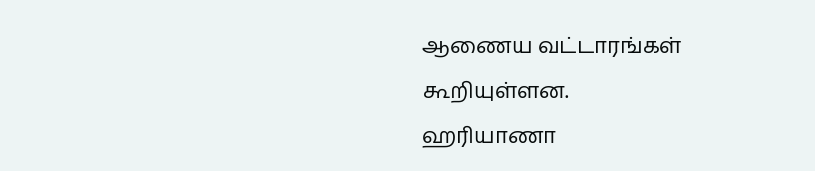ஆணைய வட்டாரங்கள் கூறியுள்ளன.
ஹரியாணா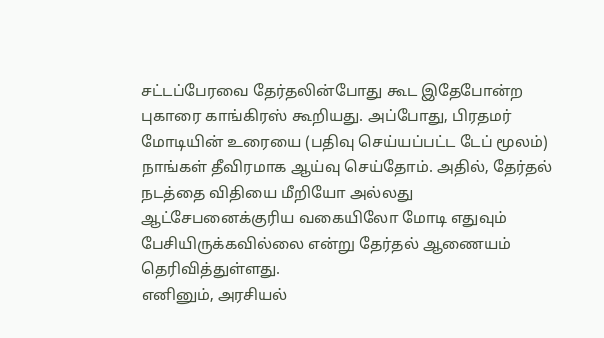சட்டப்பேரவை தேர்தலின்போது கூட இதேபோன்ற புகாரை காங்கிரஸ் கூறியது. அப்போது, பிரதமர் மோடியின் உரையை (பதிவு செய்யப்பட்ட டேப் மூலம்) நாங்கள் தீவிரமாக ஆய்வு செய்தோம். அதில், தேர்தல் நடத்தை விதியை மீறியோ அல்லது ஆட்சேபனைக்குரிய வகையிலோ மோடி எதுவும் பேசியிருக்கவில்லை என்று தேர்தல் ஆணையம் தெரிவித்துள்ளது.
எனினும், அரசியல்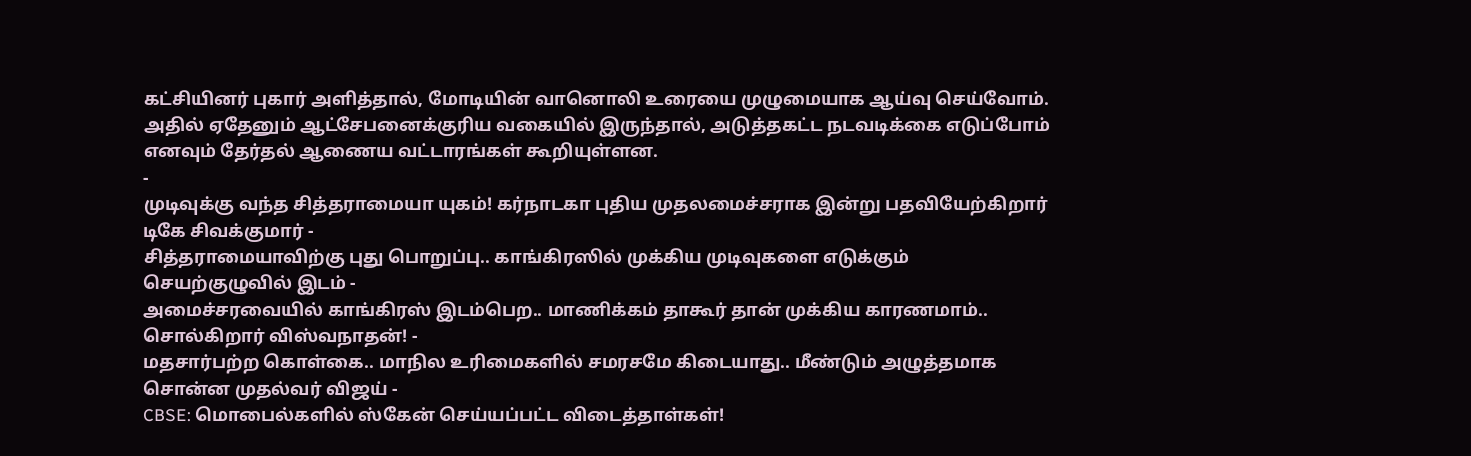கட்சியினர் புகார் அளித்தால், மோடியின் வானொலி உரையை முழுமையாக ஆய்வு செய்வோம். அதில் ஏதேனும் ஆட்சேபனைக்குரிய வகையில் இருந்தால், அடுத்தகட்ட நடவடிக்கை எடுப்போம் எனவும் தேர்தல் ஆணைய வட்டாரங்கள் கூறியுள்ளன.
-
முடிவுக்கு வந்த சித்தராமையா யுகம்! கர்நாடகா புதிய முதலமைச்சராக இன்று பதவியேற்கிறார் டிகே சிவக்குமார் -
சித்தராமையாவிற்கு புது பொறுப்பு.. காங்கிரஸில் முக்கிய முடிவுகளை எடுக்கும் செயற்குழுவில் இடம் -
அமைச்சரவையில் காங்கிரஸ் இடம்பெற.. மாணிக்கம் தாகூர் தான் முக்கிய காரணமாம்.. சொல்கிறார் விஸ்வநாதன்! -
மதசார்பற்ற கொள்கை.. மாநில உரிமைகளில் சமரசமே கிடையாது.. மீண்டும் அழுத்தமாக சொன்ன முதல்வர் விஜய் -
CBSE: மொபைல்களில் ஸ்கேன் செய்யப்பட்ட விடைத்தாள்கள்!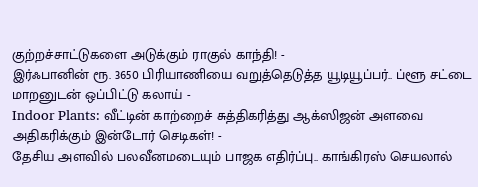குற்றச்சாட்டுகளை அடுக்கும் ராகுல் காந்தி! -
இர்ஃபானின் ரூ. 3650 பிரியாணியை வறுத்தெடுத்த யூடியூப்பர்.. ப்ளூ சட்டை மாறனுடன் ஒப்பிட்டு கலாய் -
Indoor Plants: வீட்டின் காற்றைச் சுத்திகரித்து ஆக்ஸிஜன் அளவை அதிகரிக்கும் இன்டோர் செடிகள்! -
தேசிய அளவில் பலவீனமடையும் பாஜக எதிர்ப்பு.. காங்கிரஸ் செயலால்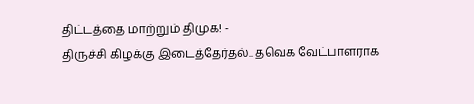திட்டத்தை மாற்றும் திமுக! -
திருச்சி கிழக்கு இடைத்தேர்தல்.. தவெக வேட்பாளராக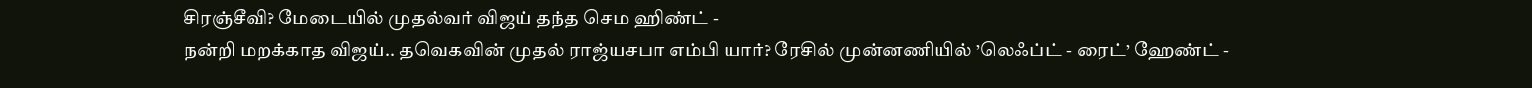சிரஞ்சீவி? மேடையில் முதல்வர் விஜய் தந்த செம ஹிண்ட் -
நன்றி மறக்காத விஜய்.. தவெகவின் முதல் ராஜ்யசபா எம்பி யார்? ரேசில் முன்னணியில் ’லெஃப்ட் - ரைட்’ ஹேண்ட் -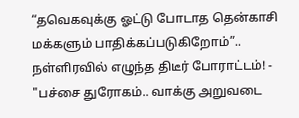“தவெகவுக்கு ஓட்டு போடாத தென்காசி மக்களும் பாதிக்கப்படுகிறோம்”.. நள்ளிரவில் எழுந்த திடீர் போராட்டம்! -
"பச்சை துரோகம்.. வாக்கு அறுவடை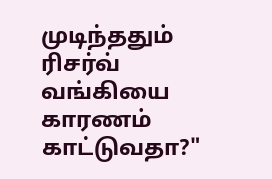முடிந்ததும் ரிசர்வ் வங்கியை காரணம் காட்டுவதா?"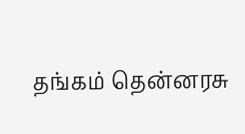தங்கம் தென்னரசு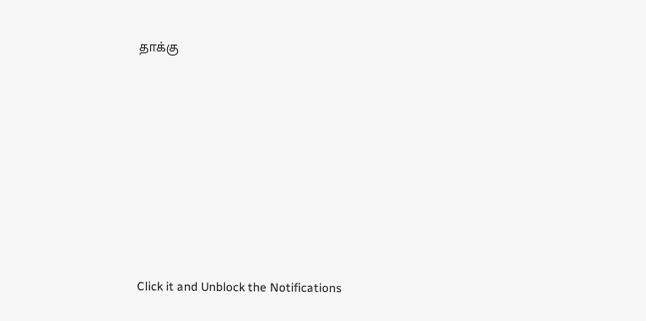தாக்கு












Click it and Unblock the Notifications